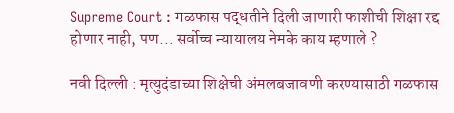Supreme Court : गळफास पद्धतीने दिली जाणारी फाशीची शिक्षा रद्द होणार नाही, पण... सर्वोच्च न्यायालय नेमके काय म्हणाले ?

नवी दिल्ली : मृत्युदंडाच्या शिक्षेची अंमलबजावणी करण्यासाठी गळफास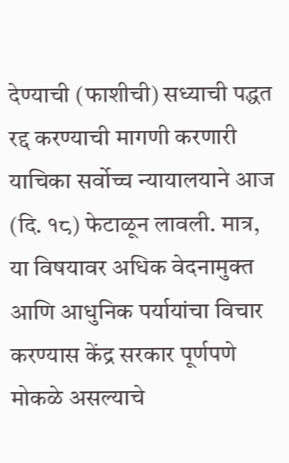देण्याची (फाशीची) सध्याची पद्धत रद्द करण्याची मागणी करणारी याचिका सर्वोच्च न्यायालयाने आज (दि. १८) फेटाळून लावली. मात्र, या विषयावर अधिक वेदनामुक्त आणि आधुनिक पर्यायांचा विचार करण्यास केंद्र सरकार पूर्णपणे मोकळे असल्याचे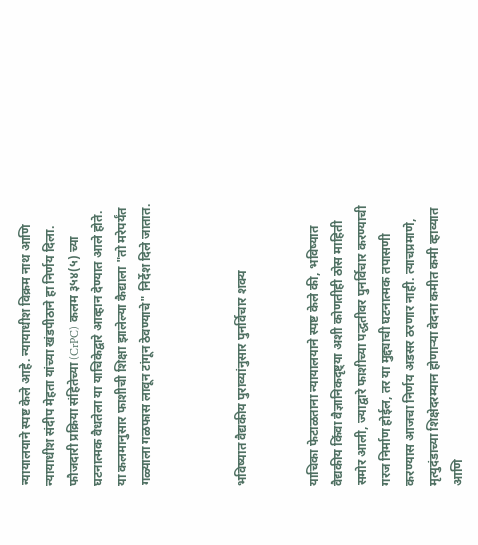न्यायालयाने स्पष्ट केले आहे. न्यायाधीश विक्रम नाथ आणि न्यायाधीश संदीप मेहता यांच्या खंडपीठाने हा निर्णय दिला. फौजदारी प्रक्रिया संहितेच्या (CrPC) कलम ३५४(५) च्या घटनात्मक वैधतेला या याचिकेद्वारे आव्हान देण्यात आले होते. या कलमानुसार फाशीची शिक्षा झालेल्या कैद्याला "तो मरेपर्यंत गळ्याला गळफास लावून टांगून ठेवण्याचे" निर्देश दिले जातात.



भविष्यात वैद्यकीय पुराव्यांनुसार पुनर्विचार शक्य


याचिका फेटाळताना न्यायालयाने स्पष्ट केले की, भविष्यात वैद्यकीय किंवा वैज्ञानिकदृष्ट्या अशी कोणतीही ठोस माहिती समोर आली, ज्याद्वारे फाशीच्या पद्धतीवर पुनर्विचार करण्याची गरज निर्माण होईल, तर या मुद्द्याची घटनात्मक तपासणी करण्यास आजचा निर्णय अडसर ठरणार नाही. त्याचप्रमाणे, मृत्युदंडाच्या शिक्षेदरम्यान होणाऱ्या वेदना कमीत कमी व्हाव्यात आणि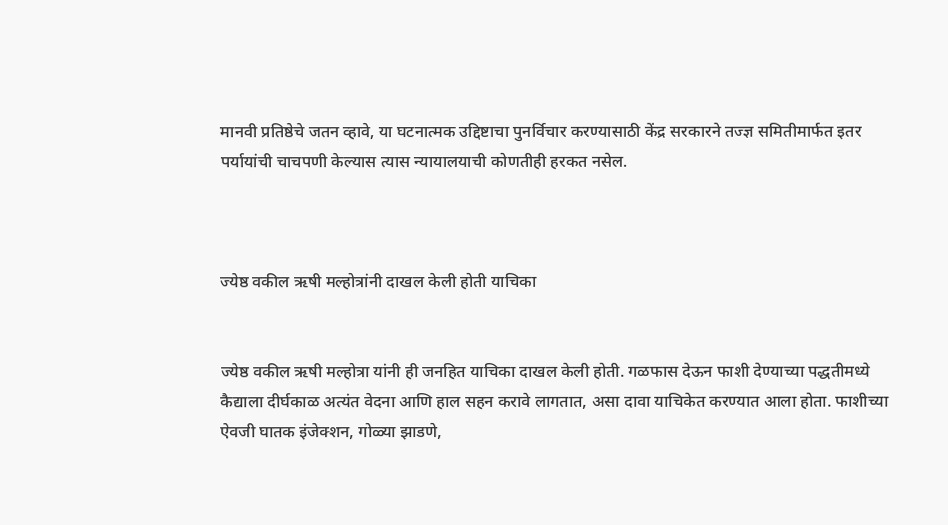मानवी प्रतिष्ठेचे जतन व्हावे, या घटनात्मक उद्दिष्टाचा पुनर्विचार करण्यासाठी केंद्र सरकारने तज्ज्ञ समितीमार्फत इतर पर्यायांची चाचपणी केल्यास त्यास न्यायालयाची कोणतीही हरकत नसेल.



ज्येष्ठ वकील ऋषी मल्होत्रांनी दाखल केली होती याचिका


ज्येष्ठ वकील ऋषी मल्होत्रा यांनी ही जनहित याचिका दाखल केली होती. गळफास देऊन फाशी देण्याच्या पद्धतीमध्ये कैद्याला दीर्घकाळ अत्यंत वेदना आणि हाल सहन करावे लागतात, असा दावा याचिकेत करण्यात आला होता. फाशीच्या ऐवजी घातक इंजेक्शन, गोळ्या झाडणे,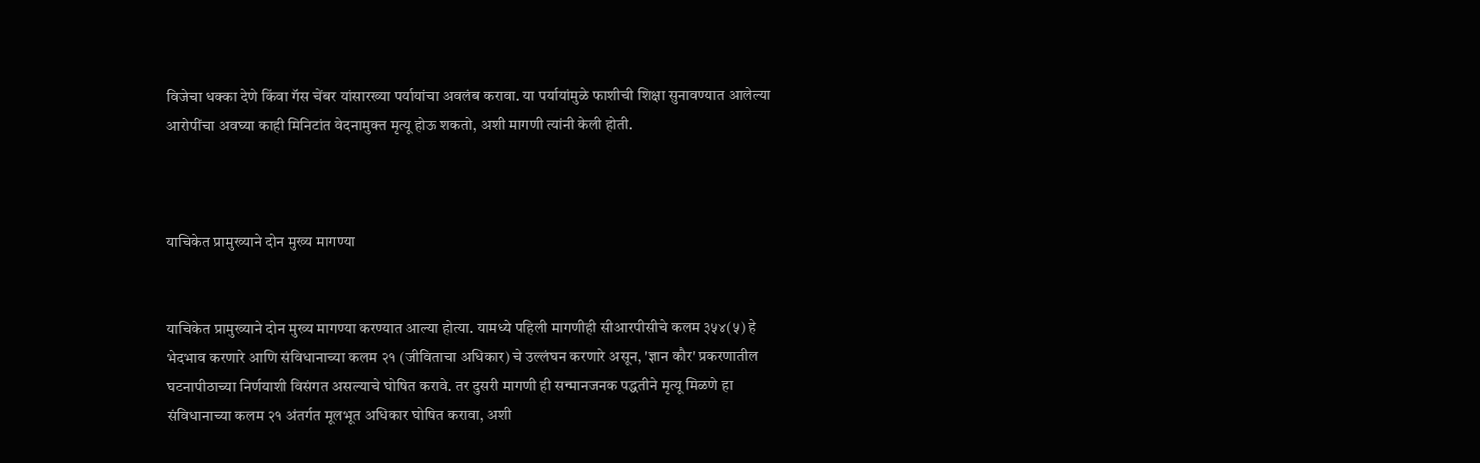विजेचा धक्का देणे किंवा गॅस चेंबर यांसारख्या पर्यायांचा अवलंब करावा. या पर्यायांमुळे फाशीची शिक्षा सुनावण्यात आलेल्या आरोपींचा अवघ्या काही मिनिटांत वेदनामुक्त मृत्यू होऊ शकतो, अशी मागणी त्यांनी केली होती.



याचिकेत प्रामुख्याने दोन मुख्य मागण्या


याचिकेत प्रामुख्याने दोन मुख्य मागण्या करण्यात आल्या होत्या. यामध्ये पहिली मागणीही सीआरपीसीचे कलम ३५४(५) हे भेदभाव करणारे आणि संविधानाच्या कलम २१ (जीविताचा अधिकार) चे उल्लंघन करणारे असून, 'ज्ञान कौर' प्रकरणातील घटनापीठाच्या निर्णयाशी विसंगत असल्याचे घोषित करावे. तर दुसरी मागणी ही सन्मानजनक पद्धतीने मृत्यू मिळणे हा संविधानाच्या कलम २१ अंतर्गत मूलभूत अधिकार घोषित करावा, अशी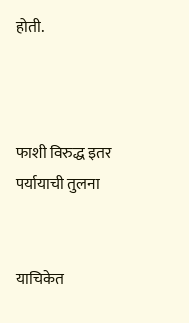होती.



फाशी विरुद्ध इतर पर्यायाची तुलना


याचिकेत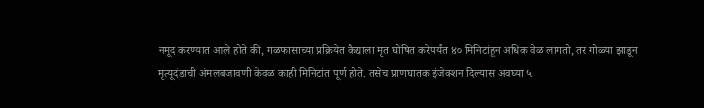नमूद करण्यात आले होते की, गळफासाच्या प्रक्रियेत कैद्याला मृत घोषित करेपर्यंत ४० मिनिटांहून अधिक वेळ लागतो, तर गोळ्या झाडून मृत्यूदंडाची अंमलबजावणी केवळ काही मिनिटांत पूर्ण होते. तसेच प्राणघातक इंजेक्शन दिल्यास अवघ्या ५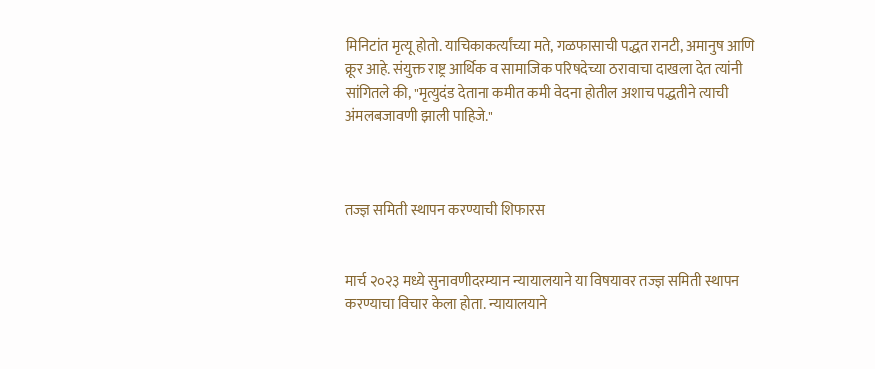मिनिटांत मृत्यू होतो. याचिकाकर्त्यांच्या मते, गळफासाची पद्धत रानटी, अमानुष आणि क्रूर आहे. संयुक्त राष्ट्र आर्थिक व सामाजिक परिषदेच्या ठरावाचा दाखला देत त्यांनी सांगितले की, "मृत्युदंड देताना कमीत कमी वेदना होतील अशाच पद्धतीने त्याची अंमलबजावणी झाली पाहिजे."



तज्ज्ञ समिती स्थापन करण्याची शिफारस


मार्च २०२३ मध्ये सुनावणीदरम्यान न्यायालयाने या विषयावर तज्ज्ञ समिती स्थापन करण्याचा विचार केला होता. न्यायालयाने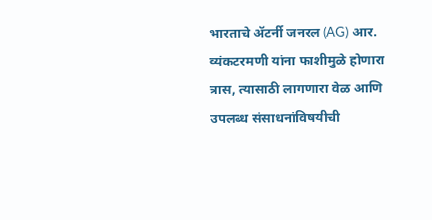भारताचे ॲटर्नी जनरल (AG) आर. व्यंकटरमणी यांना फाशीमुळे होणारा त्रास, त्यासाठी लागणारा वेळ आणि उपलब्ध संसाधनांविषयीची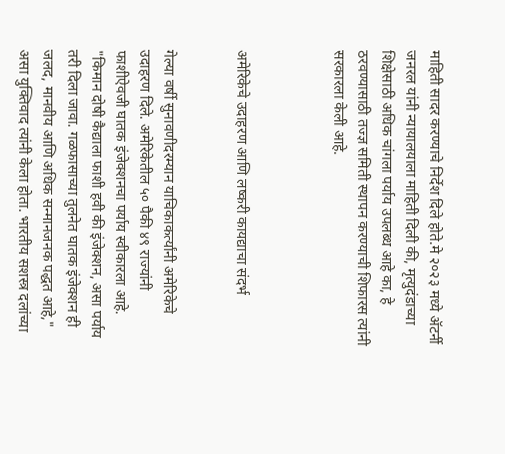माहिती सादर करण्याचे निर्देश दिले होते.मे २०२३ मध्ये ॲटर्नी जनरल यांनी न्यायालयाला माहिती दिली की, मृत्युदंडाच्या शिक्षेसाठी अधिक चांगला पर्याय उपलब्ध आहे का, हे ठरवण्यासाठी तज्ज्ञ समिती स्थापन करण्याची शिफारस त्यांनी सरकारला केली आहे.



अमेरिकेचे उदाहरण आणि लष्करी कायद्याचा संदर्भ


गेल्या वर्षी सुनावणीदरम्यान याचिकाकर्त्यांनी अमेरिकेचे उदाहरण दिले. अमेरिकेतील ५० पैकी ४९ राज्यांनी फाशीऐवजी घातक इंजेक्शनचा पर्याय स्वीकारला आहे. "किमान दोषी कैद्याला फाशी हवी की इंजेक्शन, असा पर्याय तरी दिला जावा. गळफासाच्या तुलनेत घातक इंजेक्शन ही जलद, मानवीय आणि अधिक सन्मानजनक पद्धत आहे," असा युक्तिवाद त्यांनी केला होता. भारतीय सशस्त्र दलांच्या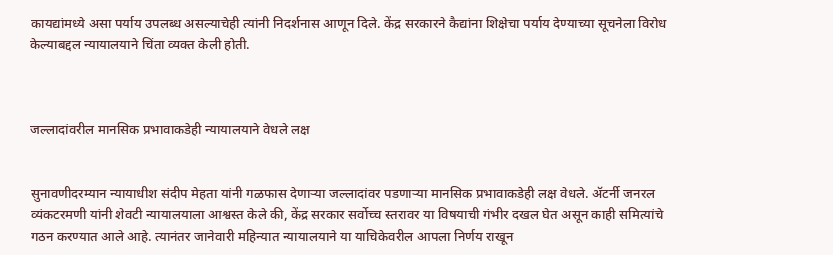कायद्यांमध्ये असा पर्याय उपलब्ध असल्याचेही त्यांनी निदर्शनास आणून दिले. केंद्र सरकारने कैद्यांना शिक्षेचा पर्याय देण्याच्या सूचनेला विरोध केल्याबद्दल न्यायालयाने चिंता व्यक्त केली होती.



जल्लादांवरील मानसिक प्रभावाकडेही न्यायालयाने वेधले लक्ष


सुनावणीदरम्यान न्यायाधीश संदीप मेहता यांनी गळफास देणाऱ्या जल्लादांवर पडणाऱ्या मानसिक प्रभावाकडेही लक्ष वेधले. ॲटर्नी जनरल व्यंकटरमणी यांनी शेवटी न्यायालयाला आश्वस्त केले की, केंद्र सरकार सर्वोच्च स्तरावर या विषयाची गंभीर दखल घेत असून काही समित्यांचे गठन करण्यात आले आहे. त्यानंतर जानेवारी महिन्यात न्यायालयाने या याचिकेवरील आपला निर्णय राखून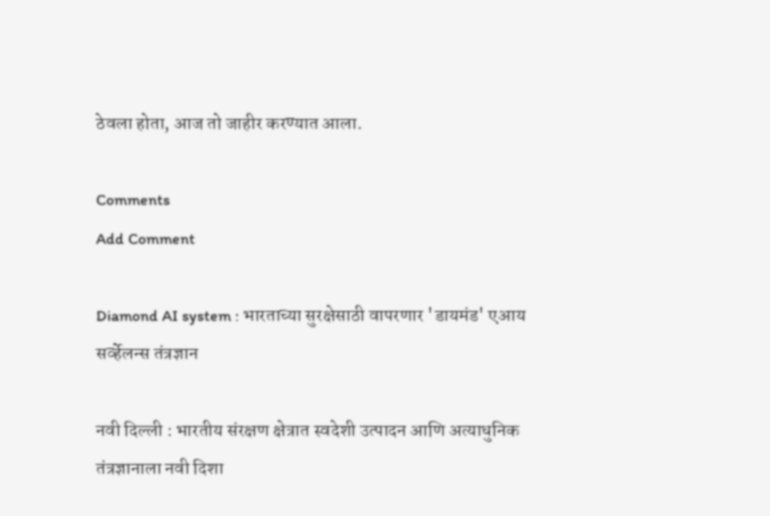ठेवला होता, आज तो जाहीर करण्यात आला.

Comments
Add Comment

Diamond AI system : भारताच्या सुरक्षेसाठी वापरणार 'डायमंड' एआय सर्व्हेलन्स तंत्रज्ञान

नवी दिल्ली : भारतीय संरक्षण क्षेत्रात स्वदेशी उत्पादन आणि अत्याधुनिक तंत्रज्ञानाला नवी दिशा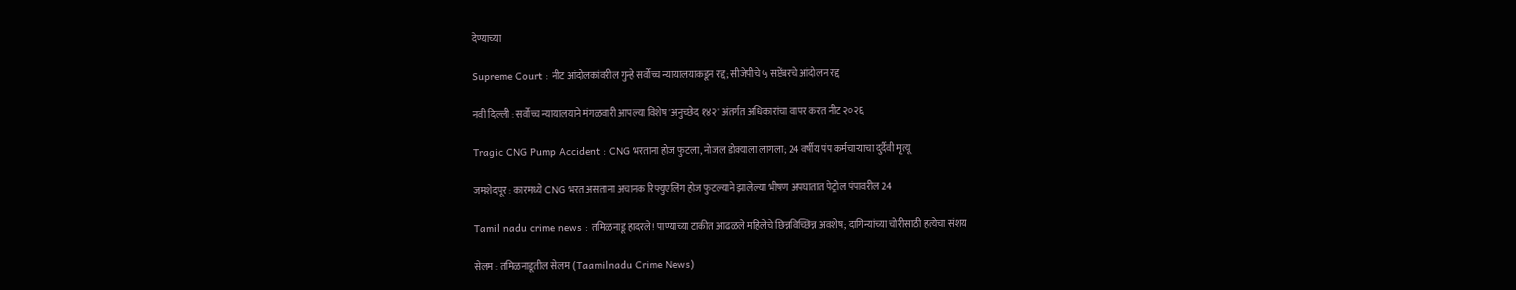देण्याच्या

Supreme Court : नीट आंदोलकांवरील गुन्हे सर्वोच्च न्यायालयाकडून रद्द; सीजेपीचे ५ सप्टेंबरचे आंदोलन रद्द

नवी दिल्ली : सर्वोच्च न्यायालयाने मंगळवारी आपल्या विशेष 'अनुच्छेद १४२' अंतर्गत अधिकारांचा वापर करत नीट २०२६

Tragic CNG Pump Accident : CNG भरताना होज फुटला, नोजल डोक्याला लागला; 24 वर्षीय पंप कर्मचाऱ्याचा दुर्दैवी मृत्यू

जमशेदपूर : कारमध्ये CNG भरत असताना अचानक रिफ्युएलिंग होज फुटल्याने झालेल्या भीषण अपघातात पेट्रोल पंपावरील 24

Tamil nadu crime news : तमिळनाडू हादरले! पाण्याच्या टाकीत आढळले महिलेचे छिन्नविच्छिन्न अवशेष; दागिन्यांच्या चोरीसाठी हत्येचा संशय

सेलम : तमिळनाडूतील सेलम (Taamilnadu Crime News)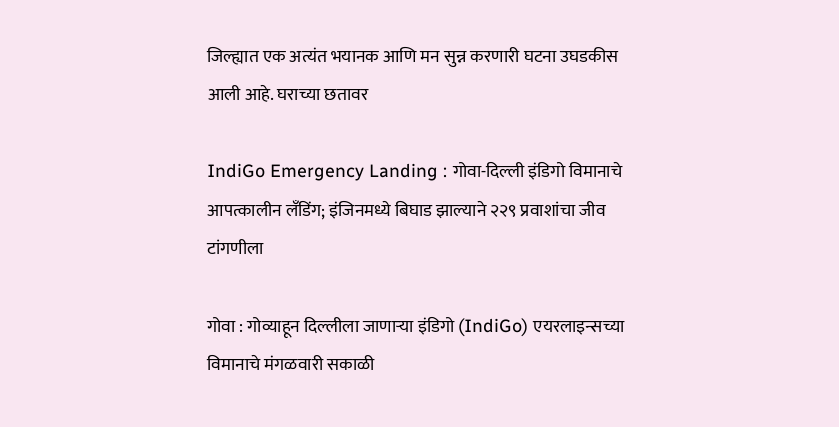जिल्ह्यात एक अत्यंत भयानक आणि मन सुन्न करणारी घटना उघडकीस आली आहे. घराच्या छतावर

IndiGo Emergency Landing : गोवा-दिल्ली इंडिगो विमानाचे आपत्कालीन लँडिंग; इंजिनमध्ये बिघाड झाल्याने २२९ प्रवाशांचा जीव टांगणीला

गोवा : गोव्याहून दिल्लीला जाणाऱ्या इंडिगो (IndiGo) एयरलाइन्सच्या विमानाचे मंगळवारी सकाळी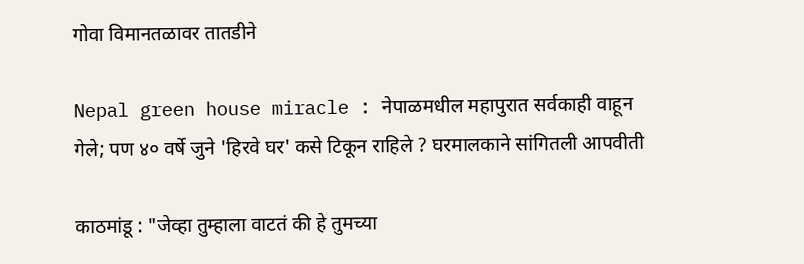गोवा विमानतळावर तातडीने

Nepal green house miracle : नेपाळमधील महापुरात सर्वकाही वाहून गेले; पण ४० वर्षे जुने 'हिरवे घर' कसे टिकून राहिले ? घरमालकाने सांगितली आपवीती

काठमांडू : "जेव्हा तुम्हाला वाटतं की हे तुमच्या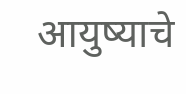आयुष्याचे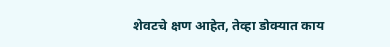शेवटचे क्षण आहेत, तेव्हा डोक्यात काय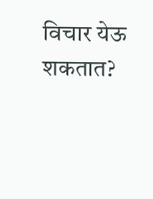विचार येऊ शकतात?